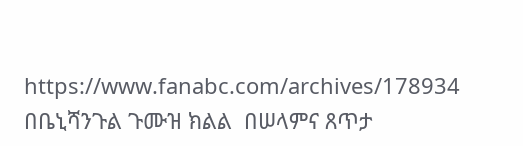https://www.fanabc.com/archives/178934
በቤኒሻንጉል ጉሙዝ ክልል  በሠላምና ጸጥታ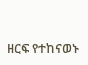ዘርፍ የተከናወኑ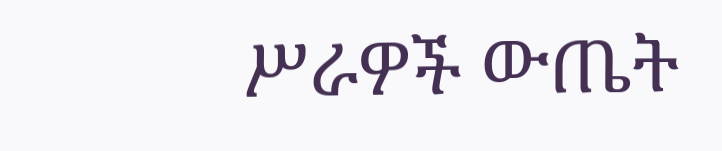ሥራዎች ውጤት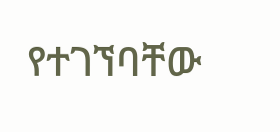የተገኘባቸው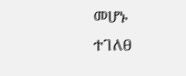መሆኑ ተገለፀ